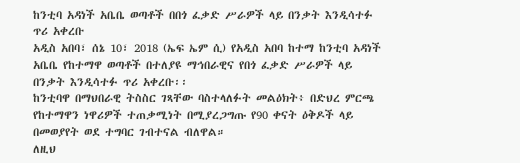ከንቲባ አዳነች አቤቤ ወጣቶች በበጎ ፈቃድ ሥራዎች ላይ በንቃት እንዲሳተፉ ጥሪ አቀረቡ
አዲስ አበባ፣ ሰኔ 10፣ 2018 (ኤፍ ኤም ሲ) የአዲስ አበባ ከተማ ከንቲባ አዳነች አቤቤ የከተማዋ ወጣቶች በተለያዩ ማኅበራዊና የበጎ ፈቃድ ሥራዎች ላይ በንቃት እንዲሳተፉ ጥሪ አቀረቡ፡፡
ከንቲባዋ በማህበራዊ ትስስር ገጻቸው ባስተላለፉት መልዕክት፥ በድህረ ምርጫ የከተማዋን ነዋሪዎች ተጠቃሚነት በሚያረጋግጡ የ90 ቀናት ዕቅዶች ላይ በመወያየት ወደ ተግባር ገብተናል ብለዋል።
ለዚህ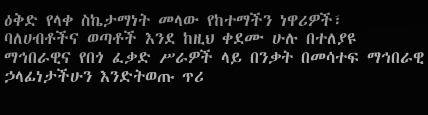ዕቅድ የላቀ ስኬታማነት መላው የከተማችን ነዋሪዎች፣ ባለሀብቶችና ወጣቶች እንደ ከዚህ ቀደሙ ሁሉ በተለያዩ ማኅበራዊና የበጎ ፈቃድ ሥራዎች ላይ በንቃት በመሳተፍ ማኅበራዊ ኃላፊነታችሁን እንድትወጡ ጥሪ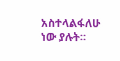አስተላልፋለሁ ነው ያሉት።